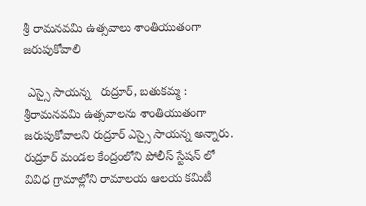శ్రీ రామనవమి ఉత్సవాలు శాంతియుతంగా జరుపుకోవాలి

 ఎస్సై సాయన్న   రుద్రూర్, బతుకమ్మ : శ్రీరామనవమి ఉత్సవాలను శాంతియుతంగా జరుపుకోవాలని రుద్రూర్ ఎస్సై సాయన్న అన్నారు. రుద్రూర్ మండల కేంద్రంలోని పోలీస్ స్టేషన్ లో వివిధ గ్రామాల్లోని రామాలయ ఆలయ కమిటీ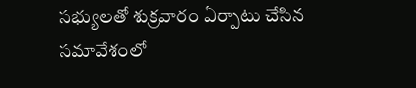సభ్యులతో శుక్రవారం ఏర్పాటు చేసిన సమావేశంలో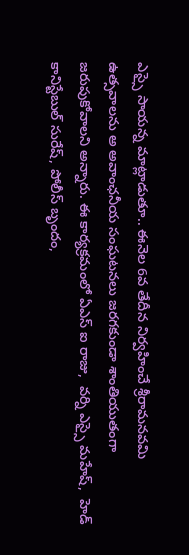ఎస్సై సాయన్న మాట్లాడుతూ.. ఈనెల 6వ తేదీన నిర్వహించే శ్రీరామనవమి ఉత్సవాలను అ అవాంఛనీయ సంఘటనలు జరగకుండా శాంతియుతంగా జరుపుకోవాలని అన్నారు. ఈ కార్యక్రమంలో ఏఎస్ ఐ రాజు,  వర్ని ఎస్సై మహేష్,  హెడ్ కానిస్టేబుల్ సురేష్, పోలీస్ బృందం,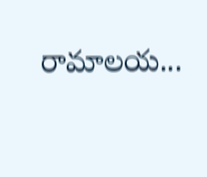రామాలయ...